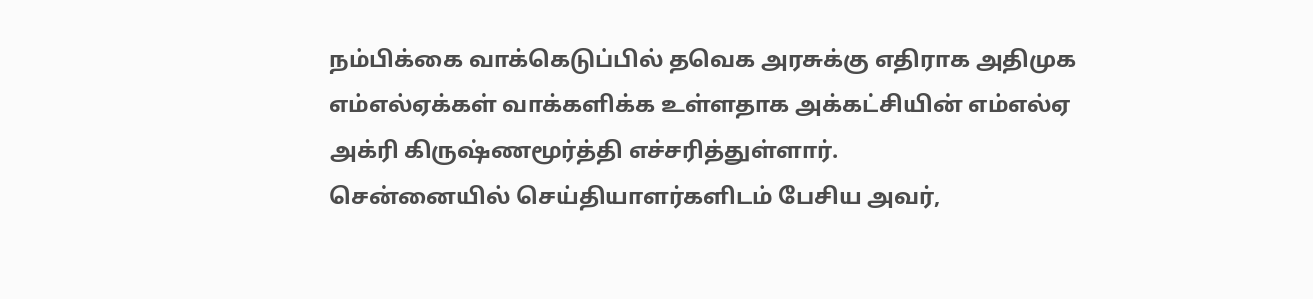நம்பிக்கை வாக்கெடுப்பில் தவெக அரசுக்கு எதிராக அதிமுக எம்எல்ஏக்கள் வாக்களிக்க உள்ளதாக அக்கட்சியின் எம்எல்ஏ அக்ரி கிருஷ்ணமூர்த்தி எச்சரித்துள்ளார்.
சென்னையில் செய்தியாளர்களிடம் பேசிய அவர்,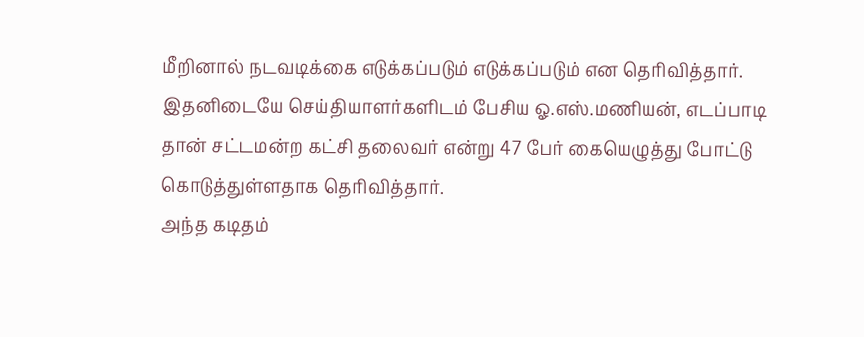மீறினால் நடவடிக்கை எடுக்கப்படும் எடுக்கப்படும் என தெரிவித்தார். இதனிடையே செய்தியாளர்களிடம் பேசிய ஓ.எஸ்.மணியன், எடப்பாடி தான் சட்டமன்ற கட்சி தலைவர் என்று 47 பேர் கையெழுத்து போட்டு கொடுத்துள்ளதாக தெரிவித்தார்.
அந்த கடிதம்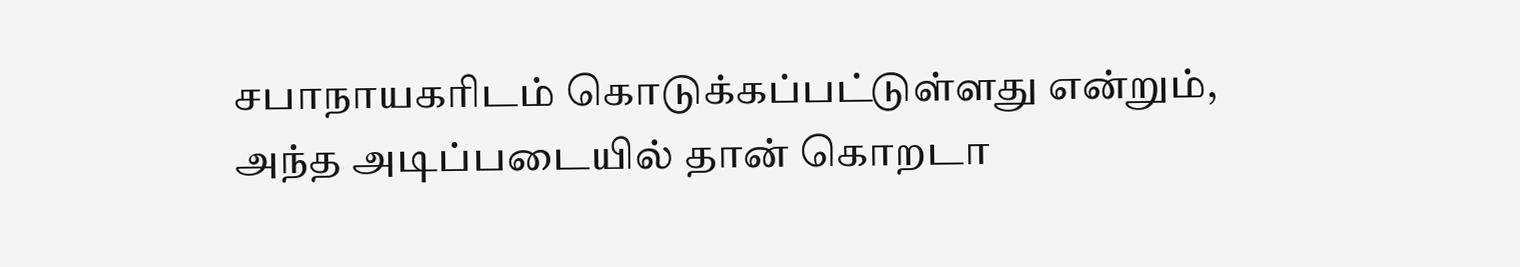சபாநாயகரிடம் கொடுக்கப்பட்டுள்ளது என்றும், அந்த அடிப்படையில் தான் கொறடா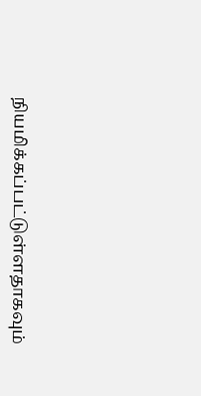நியமிக்கப்பட்டுள்ளதாகவும்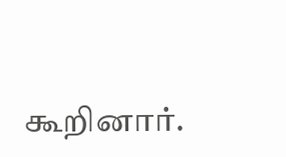கூறினார்.